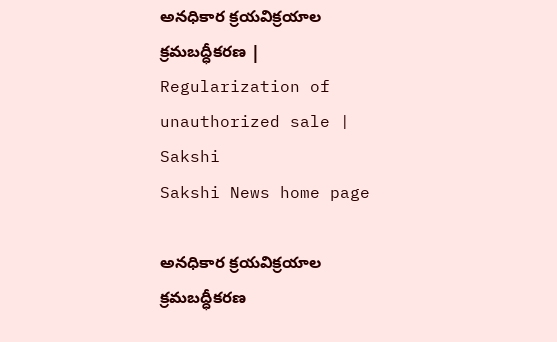అనధికార క్రయవిక్రయాల క్రమబద్ధీకరణ | Regularization of unauthorized sale | Sakshi
Sakshi News home page

అనధికార క్రయవిక్రయాల క్రమబద్ధీకరణ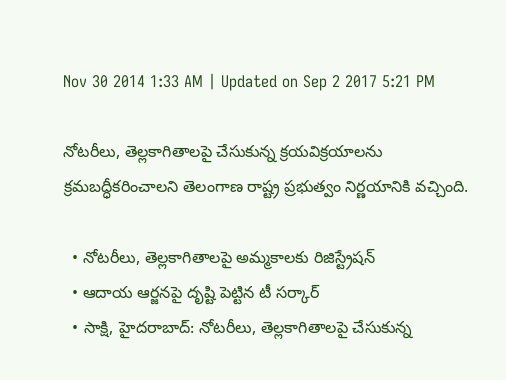Nov 30 2014 1:33 AM | Updated on Sep 2 2017 5:21 PM

నోటరీలు, తెల్లకాగితాలపై చేసుకున్న క్రయవిక్రయాలను క్రమబద్ధీకరించాలని తెలంగాణ రాష్ట్ర ప్రభుత్వం నిర్ణయానికి వచ్చింది.

  • నోటరీలు, తెల్లకాగితాలపై అమ్మకాలకు రిజిస్ట్రేషన్
  • ఆదాయ ఆర్జనపై దృష్టి పెట్టిన టీ సర్కార్
  • సాక్షి, హైదరాబాద్: నోటరీలు, తెల్లకాగితాలపై చేసుకున్న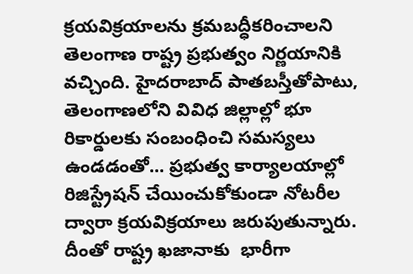క్రయవిక్రయాలను క్రమబద్ధీకరించాలని తెలంగాణ రాష్ట్ర ప్రభుత్వం నిర్ణయానికి వచ్చింది. హైదరాబాద్ పాతబస్తీతోపాటు, తెలంగాణలోని వివిధ జిల్లాల్లో భూ రికార్డులకు సంబంధించి సమస్యలు ఉండడంతో... ప్రభుత్వ కార్యాలయాల్లో రిజిస్ట్రేషన్ చేయించుకోకుండా నోటరీల ద్వారా క్రయవిక్రయాలు జరుపుతున్నారు. దీంతో రాష్ట్ర ఖజానాకు  భారీగా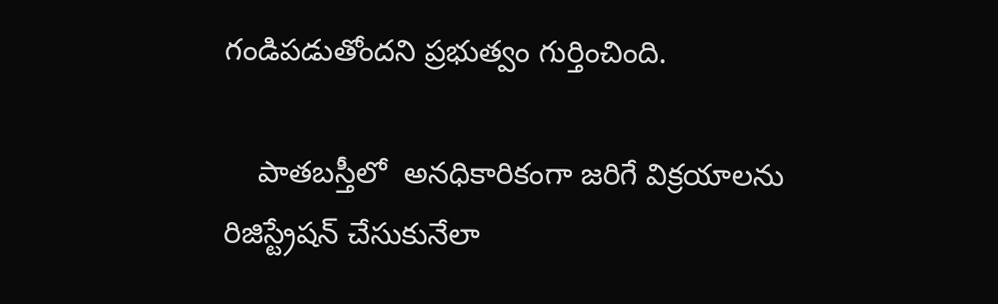గండిపడుతోందని ప్రభుత్వం గుర్తించింది.

    పాతబస్తీలో  అనధికారికంగా జరిగే విక్రయాలను రిజిస్ట్రేషన్ చేసుకునేలా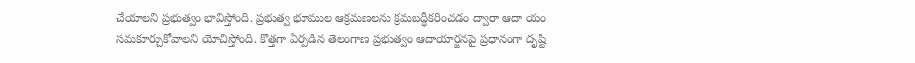చేయాలని ప్రభుత్వం భావిస్తోంది. ప్రభుత్వ భూముల ఆక్రమణలను క్రమబద్ధీకరించడం ద్వారా ఆదా యం సమకూర్చుకోవాలని యోచిస్తోంది. కొత్తగా ఏర్పడిన తెలంగాణ ప్రభుత్వం ఆదాయార్జనపై ప్రధానంగా దృష్టి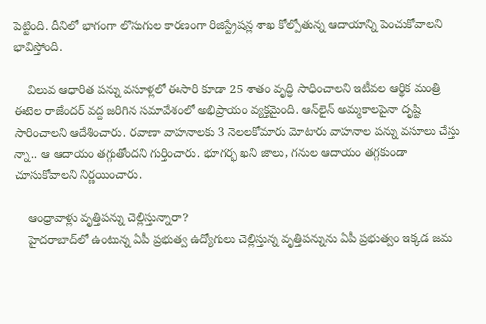పెట్టింది. దీనిలో భాగంగా లొసుగుల కారణంగా రిజిస్ట్రేషన్ల శాఖ కోల్పోతున్న ఆదాయాన్ని పెంచుకోవాలని భావిస్తోంది.

    విలువ ఆధారిత పన్ను వసూళ్లలో ఈసారి కూడా 25 శాతం వృద్ధి సాధించాలని ఇటీవల ఆర్థిక మంత్రి ఈటెల రాజేందర్ వద్ద జరిగిన సమావేశంలో అభిప్రాయం వ్యక్తమైంది. ఆన్‌లైన్ అమ్మకాలపైనా దృష్టి సారించాలని ఆదేశించారు. రవాణా వాహనాలకు 3 నెలలకోమారు మోటారు వాహనాల పన్ను వసూలు చేస్తు న్నా.. ఆ ఆదాయం తగ్గుతోందని గుర్తించారు. భూగర్భ ఖని జాలు, గనుల ఆదాయం తగ్గకుండా చూసుకోవాలని నిర్ణయించారు.

    ఆంధ్రావాళ్లు వృత్తిపన్ను చెల్లిస్తున్నారా?
    హైదరాబాద్‌లో ఉంటున్న ఏపీ ప్రభుత్వ ఉద్యోగులు చెల్లిస్తున్న వృత్తిపన్నును ఏపీ ప్రభుత్వం ఇక్కడ జమ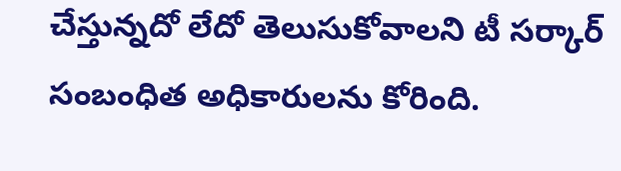చేస్తున్నదో లేదో తెలుసుకోవాలని టీ సర్కార్ సంబంధిత అధికారులను కోరింది.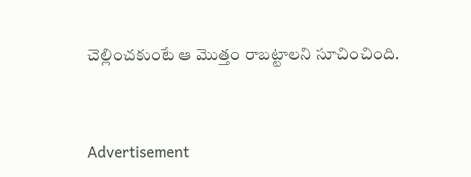చెల్లించకుంటే ఆ మొత్తం రాబట్టాలని సూచించింది.


Advertisement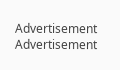Advertisement
Advertisement